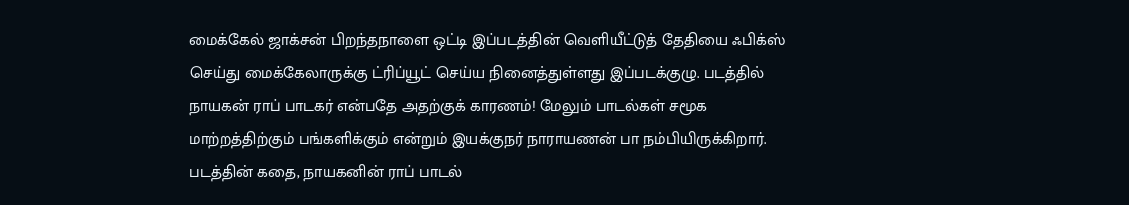மைக்கேல் ஜாக்சன் பிறந்தநாளை ஒட்டி இப்படத்தின் வெளியீட்டுத் தேதியை ஃபிக்ஸ் செய்து மைக்கேலாருக்கு ட்ரிப்யூட் செய்ய நினைத்துள்ளது இப்படக்குழு. படத்தில் நாயகன் ராப் பாடகர் என்பதே அதற்குக் காரணம்! மேலும் பாடல்கள் சமூக மாற்றத்திற்கும் பங்களிக்கும் என்றும் இயக்குநர் நாராயணன் பா நம்பியிருக்கிறார்.
படத்தின் கதை, நாயகனின் ராப் பாடல்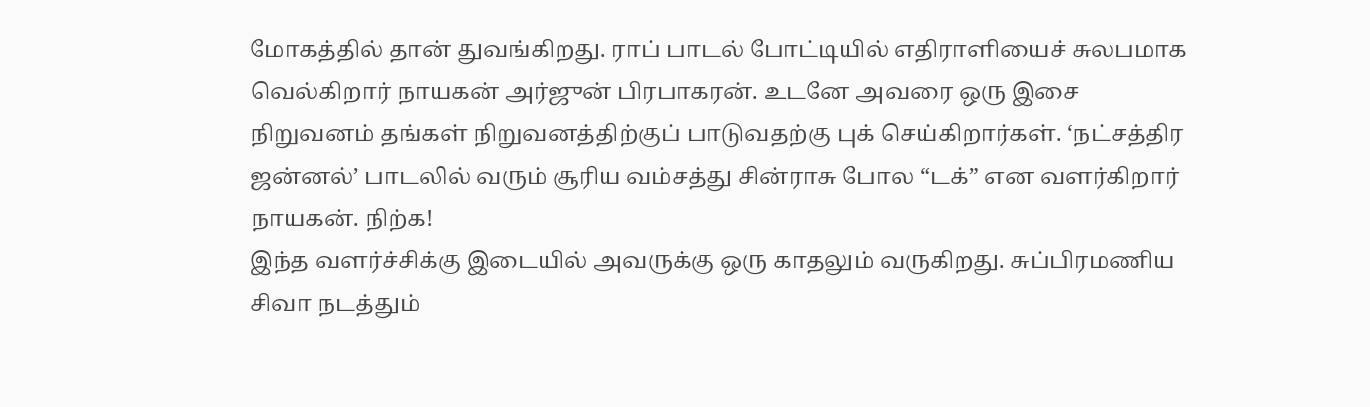மோகத்தில் தான் துவங்கிறது. ராப் பாடல் போட்டியில் எதிராளியைச் சுலபமாக வெல்கிறார் நாயகன் அர்ஜுன் பிரபாகரன். உடனே அவரை ஒரு இசை நிறுவனம் தங்கள் நிறுவனத்திற்குப் பாடுவதற்கு புக் செய்கிறார்கள். ‘நட்சத்திர ஜன்னல்’ பாடலில் வரும் சூரிய வம்சத்து சின்ராசு போல “டக்” என வளர்கிறார் நாயகன். நிற்க!
இந்த வளர்ச்சிக்கு இடையில் அவருக்கு ஒரு காதலும் வருகிறது. சுப்பிரமணிய சிவா நடத்தும்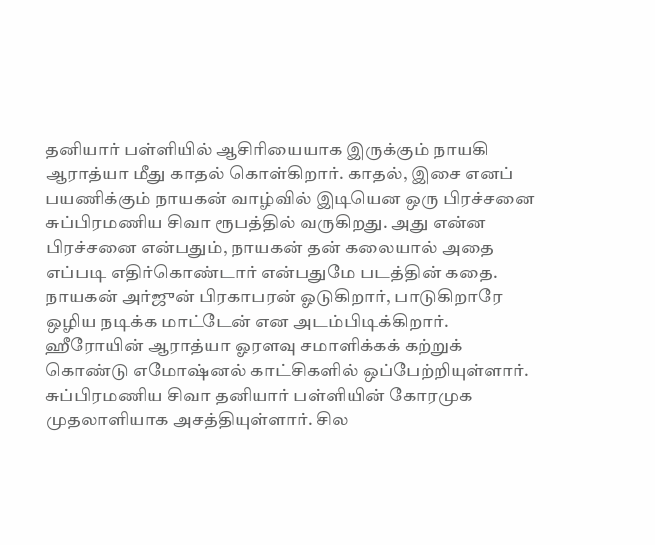தனியார் பள்ளியில் ஆசிரியையாக இருக்கும் நாயகி ஆராத்யா மீது காதல் கொள்கிறார். காதல், இசை எனப் பயணிக்கும் நாயகன் வாழ்வில் இடியென ஒரு பிரச்சனை சுப்பிரமணிய சிவா ரூபத்தில் வருகிறது. அது என்ன பிரச்சனை என்பதும், நாயகன் தன் கலையால் அதை எப்படி எதிர்கொண்டார் என்பதுமே படத்தின் கதை.
நாயகன் அர்ஜுன் பிரகாபரன் ஓடுகிறார், பாடுகிறாரே ஒழிய நடிக்க மாட்டேன் என அடம்பிடிக்கிறார். ஹீரோயின் ஆராத்யா ஓரளவு சமாளிக்கக் கற்றுக் கொண்டு எமோஷ்னல் காட்சிகளில் ஒப்பேற்றியுள்ளார். சுப்பிரமணிய சிவா தனியார் பள்ளியின் கோரமுக முதலாளியாக அசத்தியுள்ளார். சில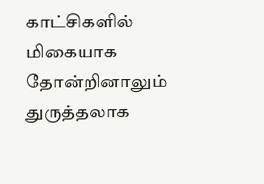காட்சிகளில் மிகையாக தோன்றினாலும் துருத்தலாக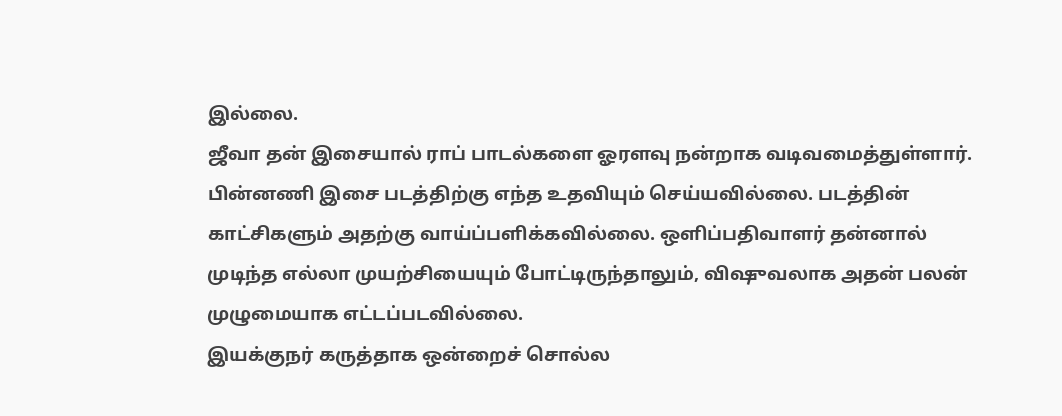இல்லை.
ஜீவா தன் இசையால் ராப் பாடல்களை ஓரளவு நன்றாக வடிவமைத்துள்ளார். பின்னணி இசை படத்திற்கு எந்த உதவியும் செய்யவில்லை. படத்தின் காட்சிகளும் அதற்கு வாய்ப்பளிக்கவில்லை. ஒளிப்பதிவாளர் தன்னால் முடிந்த எல்லா முயற்சியையும் போட்டிருந்தாலும், விஷுவலாக அதன் பலன் முழுமையாக எட்டப்படவில்லை.
இயக்குநர் கருத்தாக ஒன்றைச் சொல்ல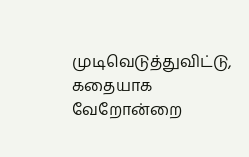முடிவெடுத்துவிட்டு, கதையாக வேறோன்றை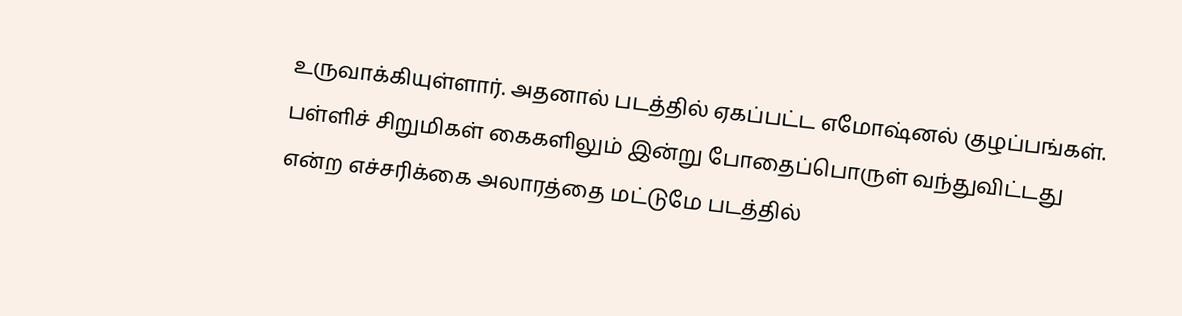உருவாக்கியுள்ளார். அதனால் படத்தில் ஏகப்பட்ட எமோஷ்னல் குழப்பங்கள். பள்ளிச் சிறுமிகள் கைகளிலும் இன்று போதைப்பொருள் வந்துவிட்டது என்ற எச்சரிக்கை அலாரத்தை மட்டுமே படத்தில்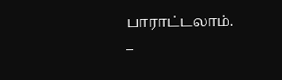பாராட்டலாம்.
–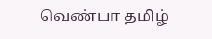வெண்பா தமிழ்